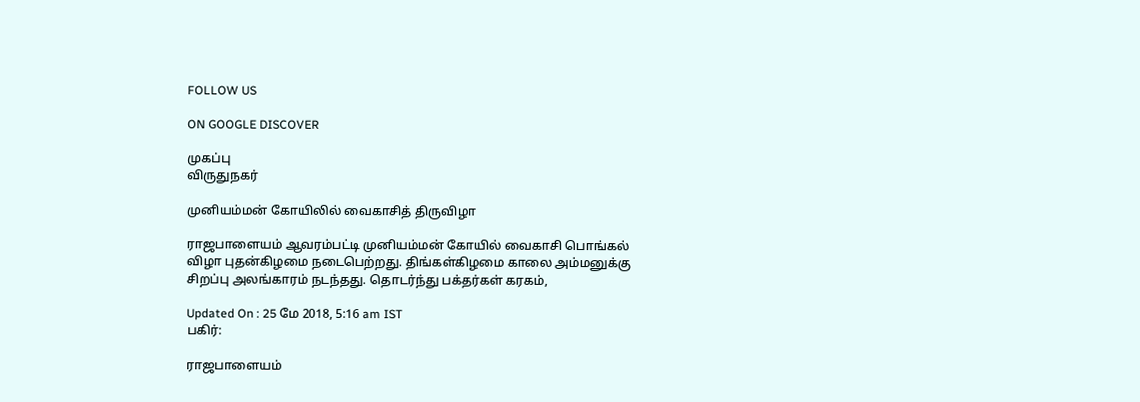FOLLOW US

ON GOOGLE DISCOVER

முகப்பு
விருதுநகர்

முனியம்மன் கோயிலில் வைகாசித் திருவிழா

ராஜபாளையம் ஆவரம்பட்டி முனியம்மன் கோயில் வைகாசி பொங்கல் விழா புதன்கிழமை நடைபெற்றது. திங்கள்கிழமை காலை அம்மனுக்கு சிறப்பு அலங்காரம் நடந்தது. தொடர்ந்து பக்தர்கள் கரகம்,

Updated On : 25 மே 2018, 5:16 am IST
பகிர்:

ராஜபாளையம்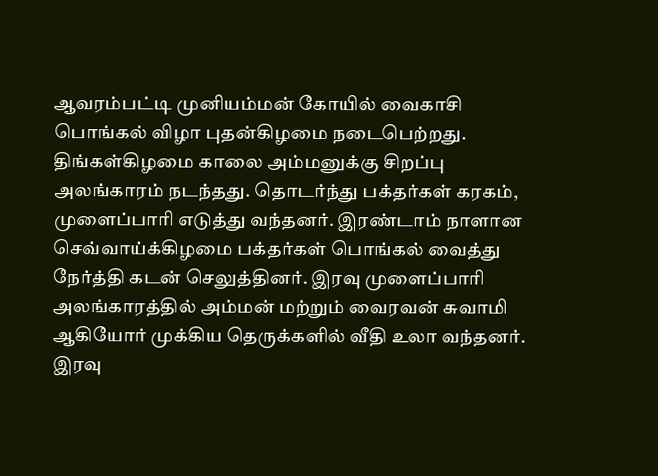ஆவரம்பட்டி முனியம்மன் கோயில் வைகாசி பொங்கல் விழா புதன்கிழமை நடைபெற்றது. திங்கள்கிழமை காலை அம்மனுக்கு சிறப்பு அலங்காரம் நடந்தது. தொடர்ந்து பக்தர்கள் கரகம், முளைப்பாரி எடுத்து வந்தனர். இரண்டாம் நாளான செவ்வாய்க்கிழமை பக்தர்கள் பொங்கல் வைத்து நேர்த்தி கடன் செலுத்தினர். இரவு முளைப்பாரி அலங்காரத்தில் அம்மன் மற்றும் வைரவன் சுவாமி ஆகியோர் முக்கிய தெருக்களில் வீதி உலா வந்தனர். இரவு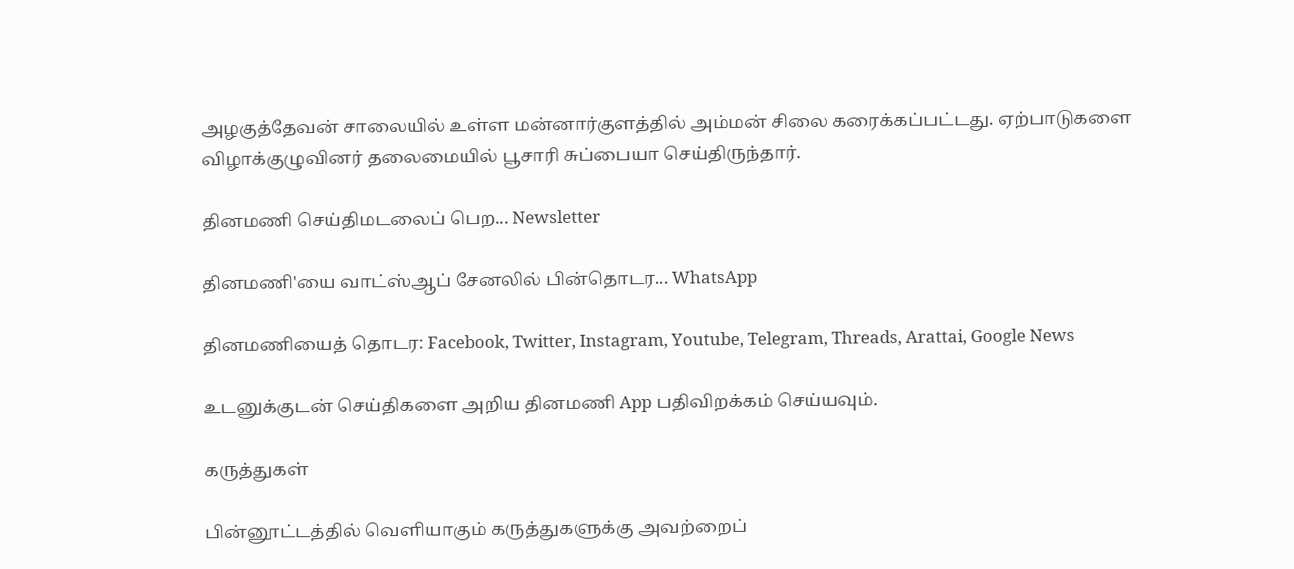அழகுத்தேவன் சாலையில் உள்ள மன்னார்குளத்தில் அம்மன் சிலை கரைக்கப்பட்டது. ஏற்பாடுகளை விழாக்குழுவினர் தலைமையில் பூசாரி சுப்பையா செய்திருந்தார்.

தினமணி செய்திமடலைப் பெற... Newsletter

தினமணி'யை வாட்ஸ்ஆப் சேனலில் பின்தொடர... WhatsApp

தினமணியைத் தொடர: Facebook, Twitter, Instagram, Youtube, Telegram, Threads, Arattai, Google News

உடனுக்குடன் செய்திகளை அறிய தினமணி App பதிவிறக்கம் செய்யவும்.

கருத்துகள்

பின்னூட்டத்தில் வெளியாகும் கருத்துகளுக்கு அவற்றைப்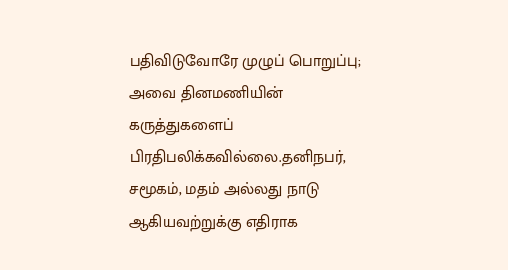பதிவிடுவோரே முழுப் பொறுப்பு; அவை தினமணியின் கருத்துகளைப் பிரதிபலிக்கவில்லை.தனிநபர், சமூகம், மதம் அல்லது நாடு ஆகியவற்றுக்கு எதிராக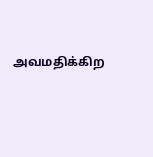அவமதிக்கிற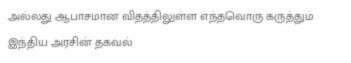அல்லது ஆபாசமான விதத்திலுள்ள எந்தவொரு கருத்தும் இந்திய அரசின் தகவல்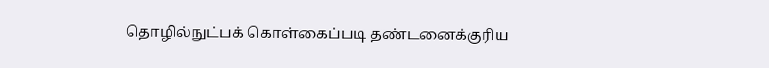தொழில்நுட்பக் கொள்கைப்படி தண்டனைக்குரிய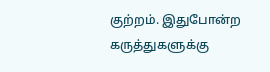குற்றம். இதுபோன்ற கருத்துகளுக்கு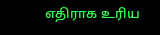எதிராக உரிய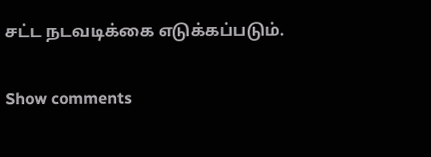சட்ட நடவடிக்கை எடுக்கப்படும்.

Show comments